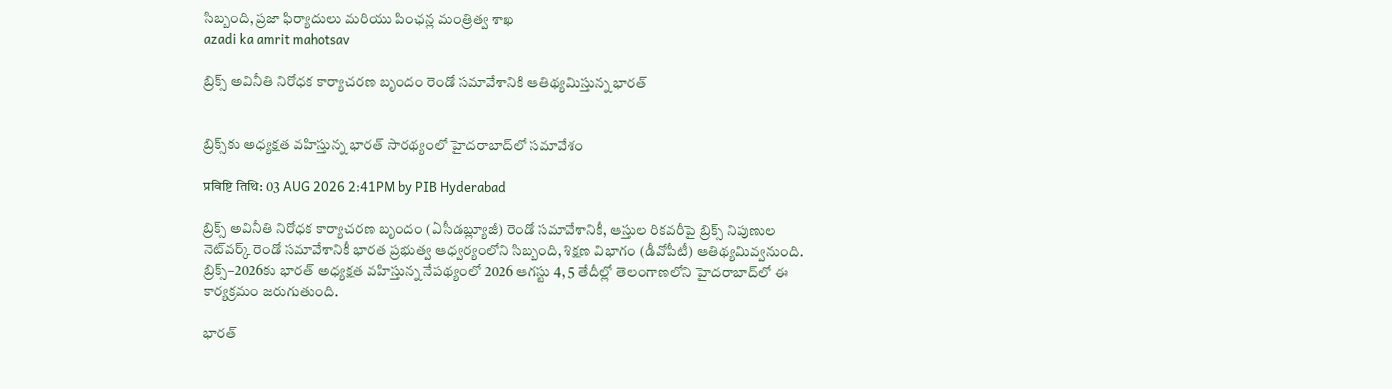సిబ్బంది, ప్రజా ఫిర్యాదులు మరియు పింఛన్ల మంత్రిత్వ శాఖ
azadi ka amrit mahotsav

బ్రిక్స్ అవినీతి నిరోధక కార్యాచరణ బృందం రెండో సమావేశానికి ఆతిథ్యమిస్తున్న భారత్


బ్రిక్స్‌కు అధ్యక్షత వహిస్తున్న భారత్ సారథ్యంలో హైదరాబాద్‌లో సమావేశం

प्रविष्टि तिथि: 03 AUG 2026 2:41PM by PIB Hyderabad

బ్రిక్స్ అవినీతి నిరోధక కార్యాచరణ బృందం (ఏసీడబ్ల్యూజీ) రెండో సమావేశానికీ, ఆస్తుల రికవరీపై బ్రిక్స్ నిపుణుల నెట్‌వర్క్ రెండో సమావేశానికీ భారత ప్రభుత్వ ఆధ్వర్యంలోని సిబ్బంది, శిక్షణ విభాగం (డీవోపీటీ) ఆతిథ్యమివ్వనుంది. బ్రిక్స్‌–2026కు భారత్ అధ్యక్షత వహిస్తున్న నేపథ్యంలో 2026 ఆగస్టు 4, 5 తేదీల్లో తెలంగాణలోని హైదరాబాద్‌లో ఈ కార్యక్రమం జరుగుతుంది.

భారత్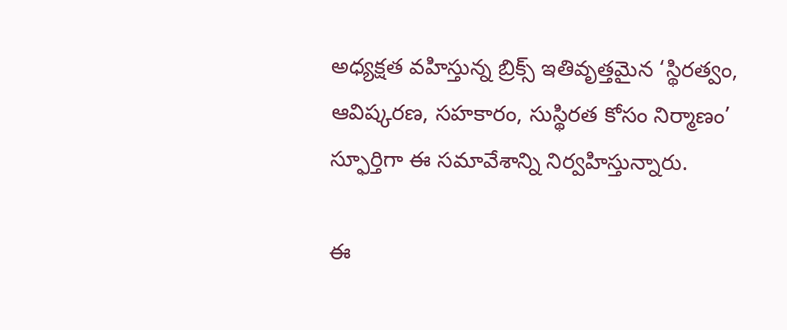అధ్యక్షత వహిస్తున్న బ్రిక్స్ ఇతివృత్తమైన ‘స్థిరత్వం, ఆవిష్కరణ, సహకారం, సుస్థిరత కోసం నిర్మాణం’ స్ఫూర్తిగా ఈ సమావేశాన్ని నిర్వహిస్తున్నారు.

ఈ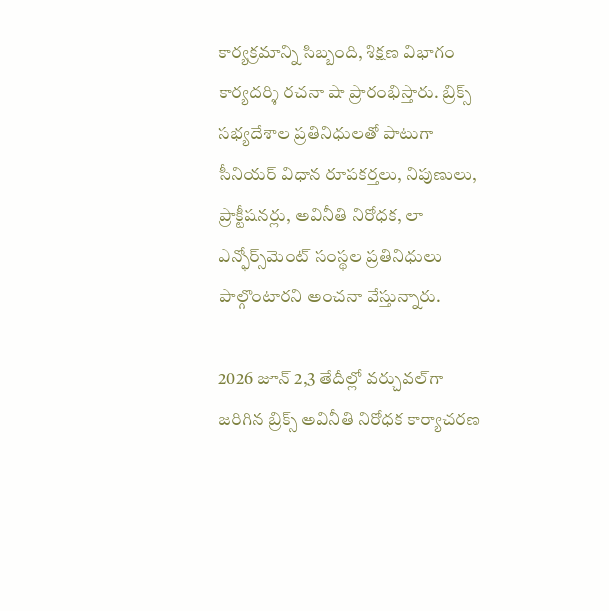కార్యక్రమాన్ని సిబ్బంది, శిక్షణ విభాగం కార్యదర్శి రచనా షా ప్రారంభిస్తారు. బ్రిక్స్ సభ్యదేశాల ప్రతినిధులతో పాటుగా సీనియర్ విధాన రూపకర్తలు, నిపుణులు, ప్రాక్టీషనర్లు, అవినీతి నిరోధక, లా ఎన్ఫోర్స్‌మెంట్ సంస్థల ప్రతినిధులు పాల్గొంటారని అంచనా వేస్తున్నారు.

2026 జూన్ 2,3 తేదీల్లో వర్చువల్‌గా జరిగిన బ్రిక్స్ అవినీతి నిరోధక కార్యాచరణ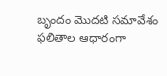బృందం మొదటి సమావేశం ఫలితాల ఆధారంగా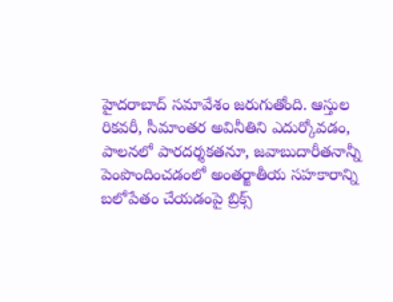హైదరాబాద్ సమావేశం జరుగుతోంది. ఆస్తుల రికవరీ, సీమాంతర అవినీతిని ఎదుర్కోవడం, పాలనలో పారదర్శకతనూ, జవాబుదారీతనాన్నీ పెంపొందించడంలో అంతర్జాతీయ సహకారాన్ని బలోపేతం చేయడంపై బ్రిక్స్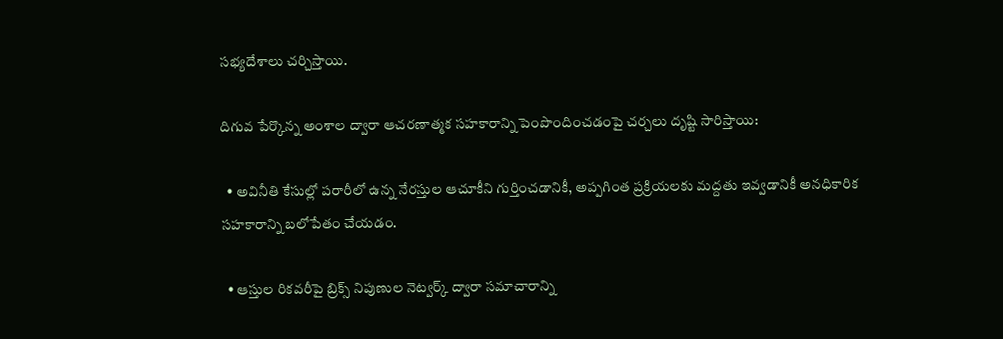సభ్యదేశాలు చర్చిస్తాయి.

దిగువ పేర్కొన్న అంశాల ద్వారా ఆచరణాత్మక సహకారాన్ని పెంపొందించడంపై చర్చలు దృష్టి సారిస్తాయి:

  • అవినీతి కేసుల్లో పరారీలో ఉన్న నేరస్తుల ఆచూకీని గుర్తించడానికీ, అప్పగింత ప్రక్రియలకు మద్దతు ఇవ్వడానికీ అనధికారిక సహకారాన్ని బలోపేతం చేయడం.

  • ఆస్తుల రికవరీపై బ్రిక్స్ నిపుణుల నెట్వర్క్ ద్వారా సమాచారాన్ని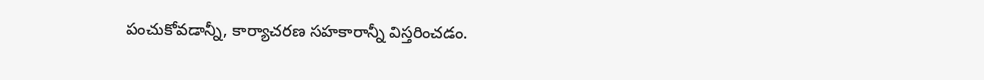పంచుకోవడాన్నీ, కార్యాచరణ సహకారాన్నీ విస్తరించడం.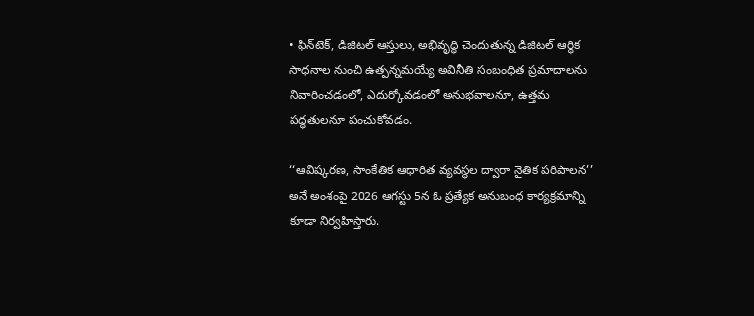• ఫిన్‌టెక్, డిజిటల్ ఆస్తులు, అభివృద్ధి చెందుతున్న డిజిటల్ ఆర్థిక సాధనాల నుంచి ఉత్పన్నమయ్యే అవినీతి సంబంధిత ప్రమాదాలను నివారించడంలో, ఎదుర్కోవడంలో అనుభవాలనూ, ఉత్తమ పద్ధతులనూ పంచుకోవడం.

‘‘ఆవిష్కరణ, సాంకేతిక ఆధారిత వ్యవస్థల ద్వారా నైతిక పరిపాలన’’ అనే అంశంపై 2026 ఆగస్టు 5న ఓ ప్రత్యేక అనుబంధ కార్యక్రమాన్ని కూడా నిర్వహిస్తారు.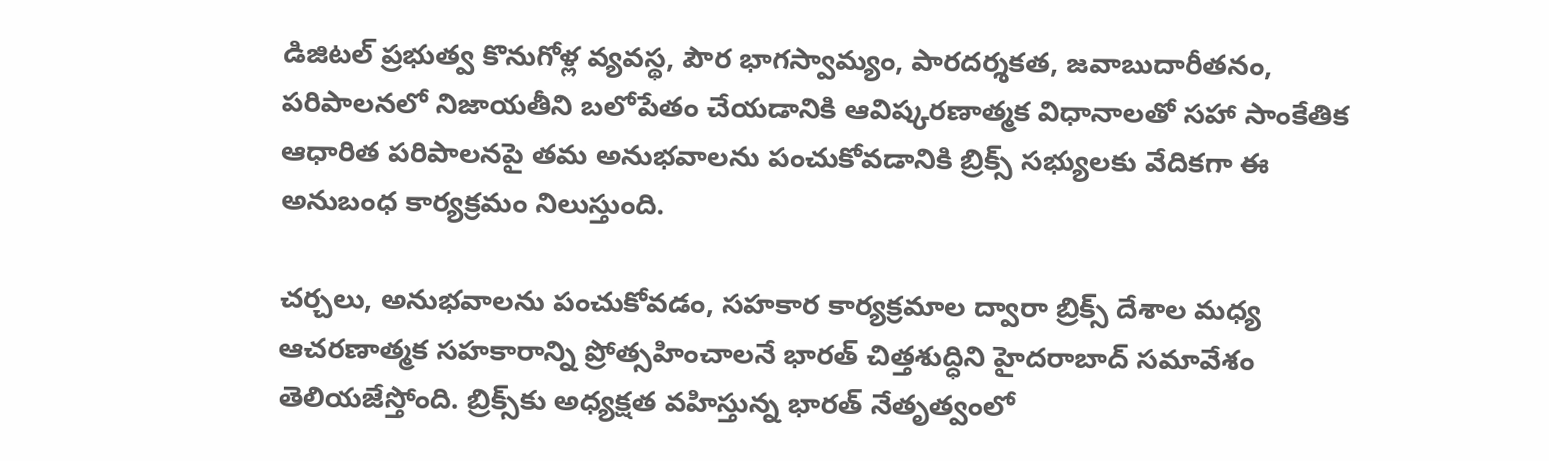డిజిటల్ ప్రభుత్వ కొనుగోళ్ల వ్యవస్థ, పౌర భాగస్వామ్యం, పారదర్శకత, జవాబుదారీతనం, పరిపాలనలో నిజాయతీని బలోపేతం చేయడానికి ఆవిష్కరణాత్మక విధానాలతో సహా సాంకేతిక ఆధారిత పరిపాలనపై తమ అనుభవాలను పంచుకోవడానికి బ్రిక్స్ సభ్యులకు వేదికగా ఈ అనుబంధ కార్యక్రమం నిలుస్తుంది.

చర్చలు, అనుభవాలను పంచుకోవడం, సహకార కార్యక్రమాల ద్వారా బ్రిక్స్ దేశాల మధ్య ఆచరణాత్మక సహకారాన్ని ప్రోత్సహించాలనే భారత్ చిత్తశుద్ధిని హైదరాబాద్ సమావేశం తెలియజేస్తోంది. బ్రిక్స్‌కు అధ్యక్షత వహిస్తున్న భారత్ నేతృత్వంలో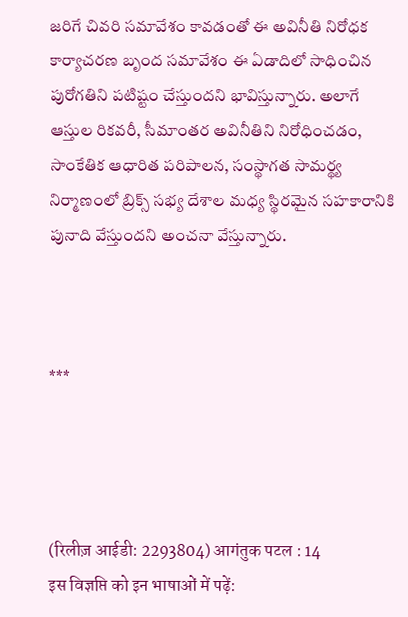జరిగే చివరి సమావేశం కావడంతో ఈ అవినీతి నిరోధక కార్యాచరణ బృంద సమావేశం ఈ ఏడాదిలో సాధించిన పురోగతిని పటిష్టం చేస్తుందని భావిస్తున్నారు. అలాగే ఆస్తుల రికవరీ, సీమాంతర అవినీతిని నిరోధించడం, సాంకేతిక ఆధారిత పరిపాలన, సంస్థాగత సామర్థ్య నిర్మాణంలో బ్రిక్స్ సభ్య దేశాల మధ్య స్థిరమైన సహకారానికి పునాది వేస్తుందని అంచనా వేస్తున్నారు.



***




(रिलीज़ आईडी: 2293804) आगंतुक पटल : 14
इस विज्ञप्ति को इन भाषाओं में पढ़ें: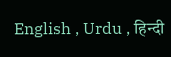English , Urdu , हिन्दी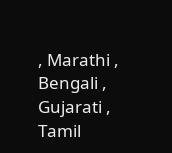, Marathi , Bengali , Gujarati , Tamil